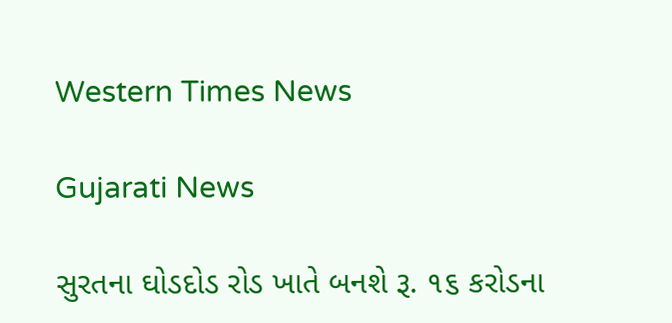Western Times News

Gujarati News

સુરતના ઘોડદોડ રોડ ખાતે બનશે રૂ. ૧૬ કરોડના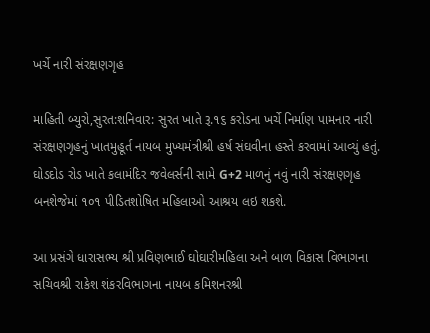ખર્ચે નારી સંરક્ષણગૃહ

માહિતી બ્યુરો,સુરત:શનિવાર: સુરત ખાતે રૂ.૧૬ કરોડના ખર્ચે નિર્માણ પામનાર નારી સંરક્ષણગૃહનું ખાતમુહૂર્ત નાયબ મુખ્યમંત્રીશ્રી હર્ષ સંઘવીના હસ્તે કરવામાં આવ્યું હતું. ઘોડદોડ રોડ ખાતે કલામંદિર જવેલર્સની સામે G+2 માળનું નવું નારી સંરક્ષણગૃહ બનશેજેમાં ૧૦૧ પીડિતશોષિત મહિલાઓ આશ્રય લઇ શકશે.

આ પ્રસંગે ધારાસભ્ય શ્રી પ્રવિણભાઈ ઘોઘારીમહિલા અને બાળ વિકાસ વિભાગના સચિવશ્રી રાકેશ શંકરવિભાગના નાયબ કમિશનરશ્રી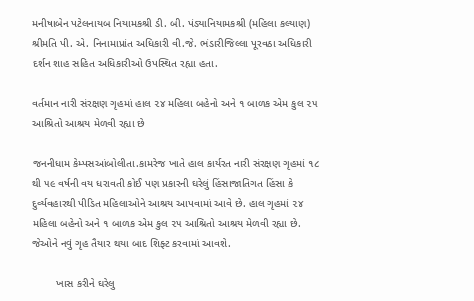મનીષાબેન પટેલનાયબ નિયામકશ્રી ડી. બી. પંડ્યાનિયામકશ્રી (મહિલા કલ્યાણ) શ્રીમતિ પી. એ. નિનામાપ્રાંત અધિકારી વી.જે. ભંડારીજિલ્લા પૂરવઠા અધિકારી દર્શન શાહ સહિત અધિકારીઓ ઉપસ્થિત રહ્યા હતા.

વર્તમાન નારી સંરક્ષણ ગૃહમાં હાલ ૨૪ મહિલા બહેનો અને ૧ બાળક એમ કુલ ૨૫ આશ્રિતો આશ્રય મેળવી રહ્યા છે

જનનીધામ કેમ્પસઆંબોલીતા.કામરેજ ખાતે હાલ કાર્યરત નારી સંરક્ષણ ગૃહમાં ૧૮ થી ૫૯ વર્ષની વય ધરાવતી કોઈ પણ પ્રકારની ઘરેલું હિંસાજાતિગત હિંસા કે દુર્વ્યવહારથી પીડિત મહિલાઓને આશ્રય આપવામાં આવે છે. હાલ ગૃહમાં ૨૪ મહિલા બહેનો અને ૧ બાળક એમ કુલ ૨૫ આશ્રિતો આશ્રય મેળવી રહ્યા છે. જેઓને નવું ગૃહ તૈયાર થયા બાદ શિફ્ટ કરવામાં આવશે.

        ખાસ કરીને ઘરેલુ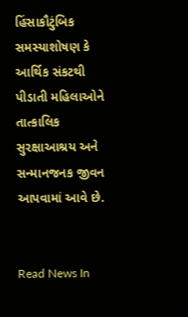હિંસાકૌટુંબિક સમસ્યાશોષણ કે આર્થિક સંકટથી પીડાતી મહિલાઓને તાત્કાલિક સુરક્ષાઆશ્રય અને સન્માનજનક જીવન આપવામાં આવે છે.


Read News In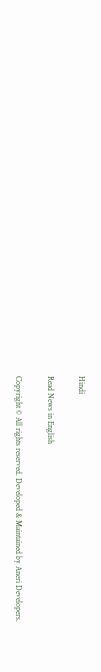Hindi

Read News in English

Copyright © All rights reserved. Developed & Maintained by Aneri Developers.